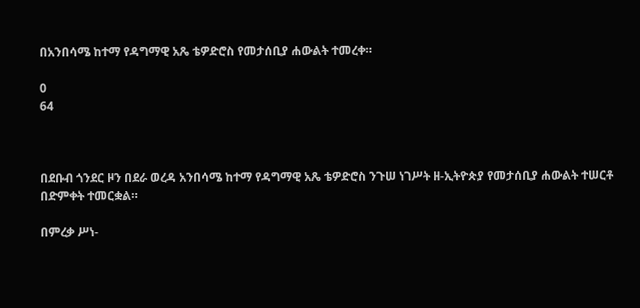በአንበሳሜ ከተማ የዳግማዊ አጼ ቴዎድሮስ የመታሰቢያ ሐውልት ተመረቀ።

0
64



በደቡብ ጎንደር ዞን በደራ ወረዳ አንበሳሜ ከተማ የዳግማዊ አጼ ቴዎድሮስ ንጉሠ ነገሥት ዘ-ኢትዮጵያ የመታሰቢያ ሐውልት ተሠርቶ በድምቀት ተመርቋል።

በምረቃ ሥነ-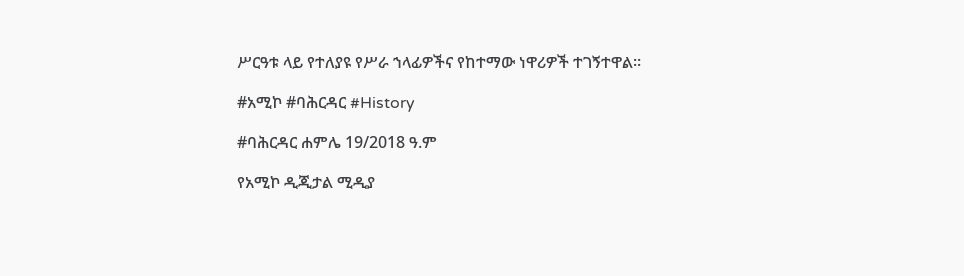ሥርዓቱ ላይ የተለያዩ የሥራ ኀላፊዎችና የከተማው ነዋሪዎች ተገኝተዋል።

#አሚኮ #ባሕርዳር #History

#ባሕርዳር ሐምሌ 19/2018 ዓ.ም

የአሚኮ ዲጂታል ሚዲያ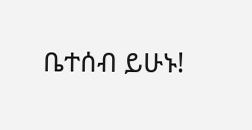ቤተሰብ ይሁኑ!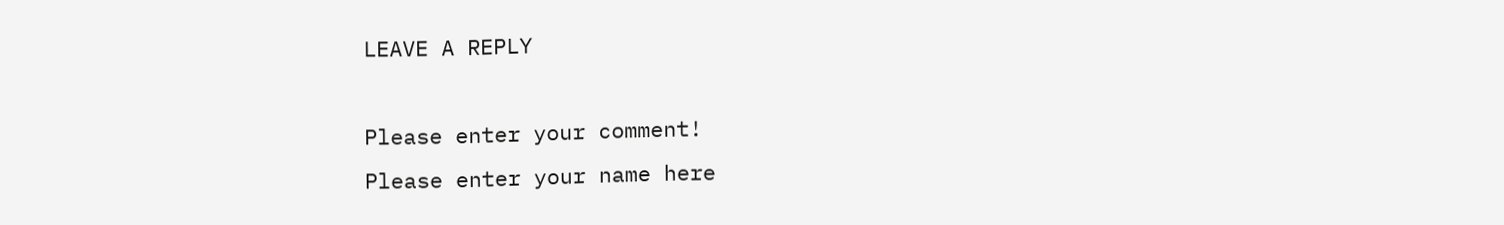LEAVE A REPLY

Please enter your comment!
Please enter your name here